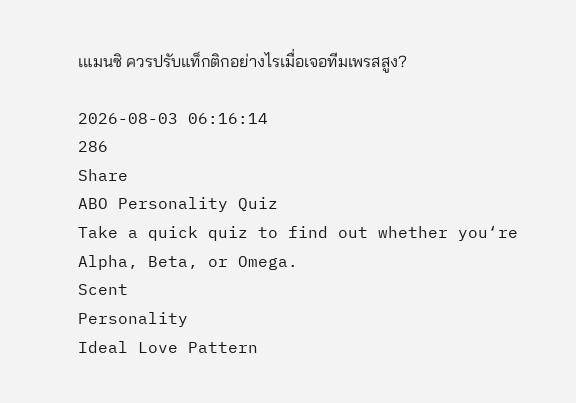เแมนซิ ควรปรับแท็กติกอย่างไรเมื่อเจอทีมเพรสสูง?

2026-08-03 06:16:14
286
Share
ABO Personality Quiz
Take a quick quiz to find out whether you‘re Alpha, Beta, or Omega.
Scent
Personality
Ideal Love Pattern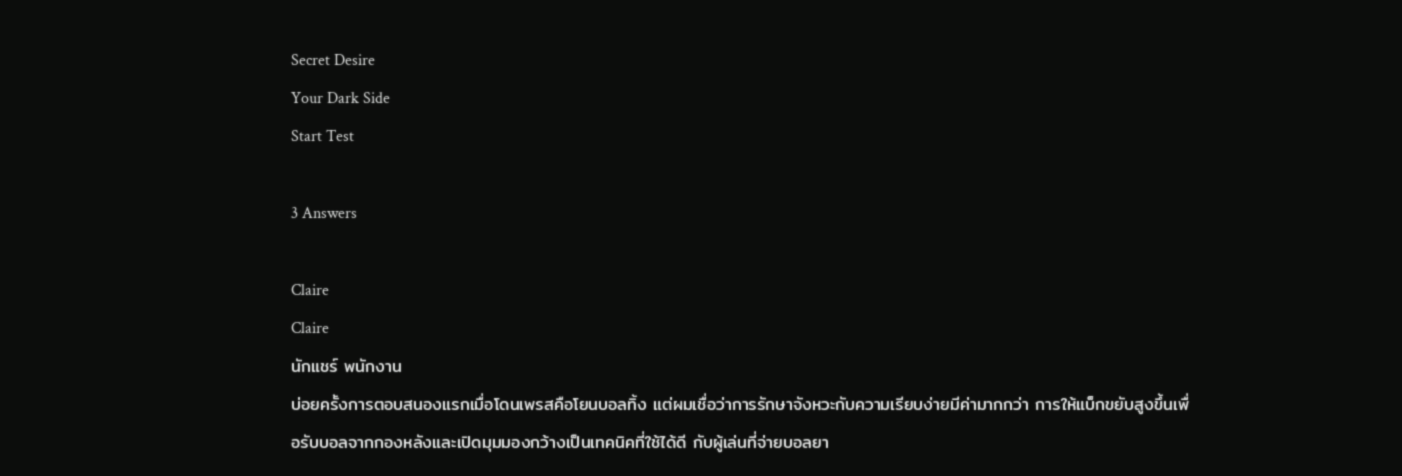Secret Desire
Your Dark Side
Start Test

3 Answers

Claire
Claire
นักแชร์ พนักงาน
บ่อยครั้งการตอบสนองแรกเมื่อโดนเพรสคือโยนบอลทิ้ง แต่ผมเชื่อว่าการรักษาจังหวะกับความเรียบง่ายมีค่ามากกว่า การให้แบ็กขยับสูงขึ้นเพื่อรับบอลจากกองหลังและเปิดมุมมองกว้างเป็นเทคนิคที่ใช้ได้ดี กับผู้เล่นที่จ่ายบอลยา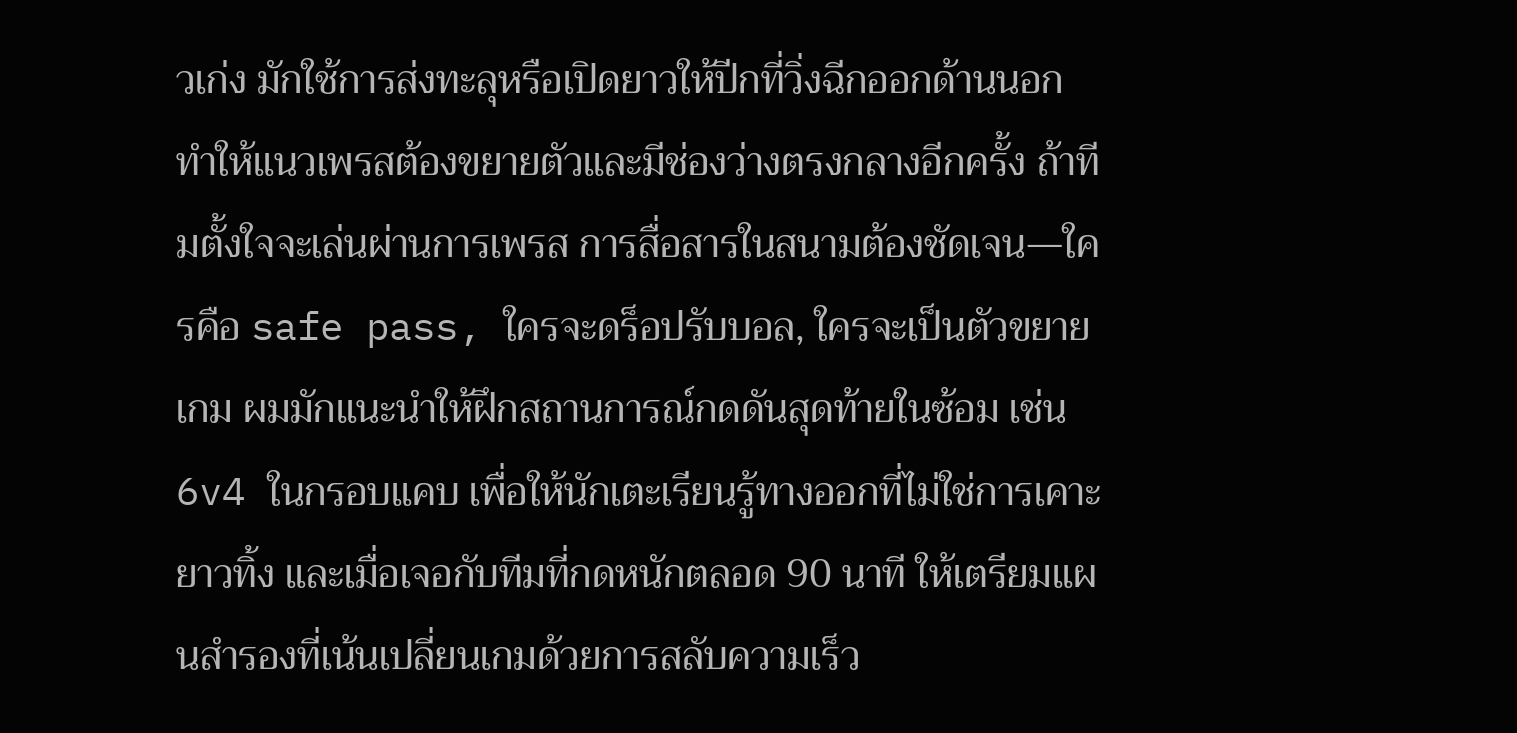วเก่ง มักใช้การส่งทะลุหรือเปิดยาวให้ปีกที่วิ่งฉีกออกด้านนอก ทำให้แนวเพรสต้องขยายตัวและมีช่องว่างตรงกลางอีกครั้ง ถ้าทีมตั้งใจจะเล่นผ่านการเพรส การสื่อสารในสนามต้องชัดเจน—ใครคือ safe pass, ใครจะดร็อปรับบอล, ใครจะเป็นตัวขยายเกม ผมมักแนะนำให้ฝึกสถานการณ์กดดันสุดท้ายในซ้อม เช่น 6v4 ในกรอบแคบ เพื่อให้นักเตะเรียนรู้ทางออกที่ไม่ใช่การเคาะยาวทิ้ง และเมื่อเจอกับทีมที่กดหนักตลอด 90 นาที ให้เตรียมแผนสำรองที่เน้นเปลี่ยนเกมด้วยการสลับความเร็ว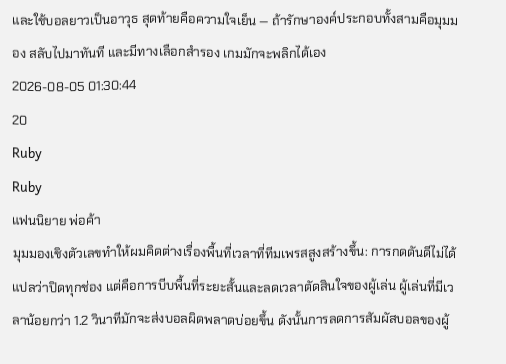และใช้บอลยาวเป็นอาวุธ สุดท้ายคือความใจเย็น — ถ้ารักษาองค์ประกอบทั้งสามคือมุมมอง สลับไปมาทันที และมีทางเลือกสำรอง เกมมักจะพลิกได้เอง
2026-08-05 01:30:44
20
Ruby
Ruby
แฟนนิยาย พ่อค้า
มุมมองเชิงตัวเลขทำให้ผมคิดต่างเรื่องพื้นที่เวลาที่ทีมเพรสสูงสร้างขึ้น: การกดดันดีไม่ได้แปลว่าปิดทุกช่อง แต่คือการบีบพื้นที่ระยะสั้นและลดเวลาตัดสินใจของผู้เล่น ผู้เล่นที่มีเวลาน้อยกว่า 1.2 วินาทีมักจะส่งบอลผิดพลาดบ่อยขึ้น ดังนั้นการลดการสัมผัสบอลของผู้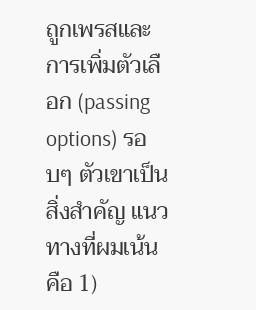ถูกเพรสและการเพิ่มตัวเลือก (passing options) รอบๆ ตัวเขาเป็นสิ่งสำคัญ แนวทางที่ผมเน้นคือ 1)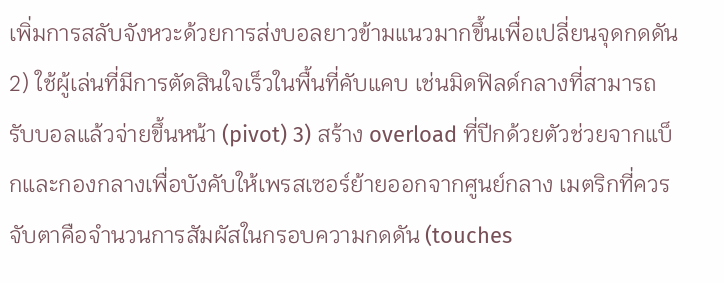เพิ่มการสลับจังหวะด้วยการส่งบอลยาวข้ามแนวมากขึ้นเพื่อเปลี่ยนจุดกดดัน 2) ใช้ผู้เล่นที่มีการตัดสินใจเร็วในพื้นที่คับแคบ เช่นมิดฟิลด์กลางที่สามารถรับบอลแล้วจ่ายขึ้นหน้า (pivot) 3) สร้าง overload ที่ปีกด้วยตัวช่วยจากแบ็กและกองกลางเพื่อบังคับให้เพรสเซอร์ย้ายออกจากศูนย์กลาง เมตริกที่ควรจับตาคือจำนวนการสัมผัสในกรอบความกดดัน (touches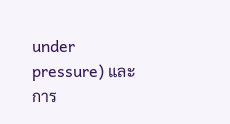under pressure) และการ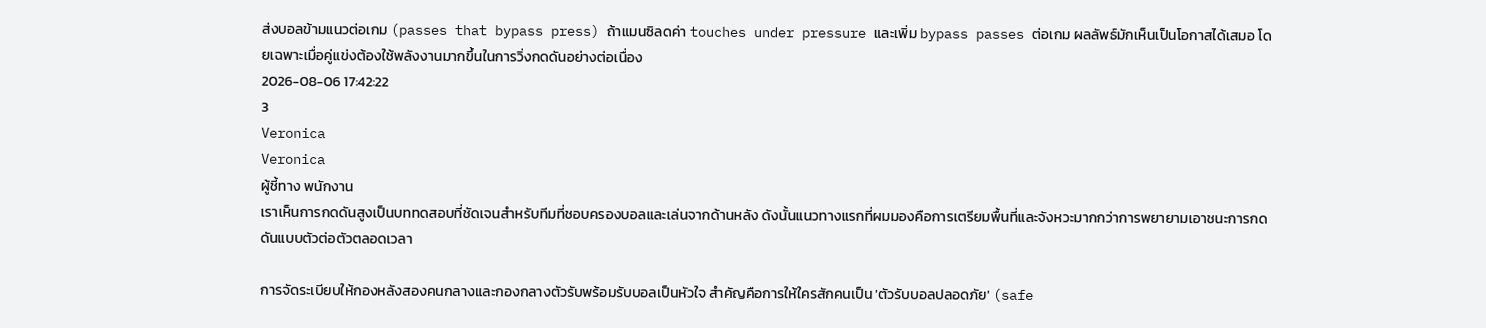ส่งบอลข้ามแนวต่อเกม (passes that bypass press) ถ้าแมนซิลดค่า touches under pressure และเพิ่ม bypass passes ต่อเกม ผลลัพธ์มักเห็นเป็นโอกาสได้เสมอ โดยเฉพาะเมื่อคู่แข่งต้องใช้พลังงานมากขึ้นในการวิ่งกดดันอย่างต่อเนื่อง
2026-08-06 17:42:22
3
Veronica
Veronica
ผู้ชี้ทาง พนักงาน
เราเห็นการกดดันสูงเป็นบททดสอบที่ชัดเจนสำหรับทีมที่ชอบครองบอลและเล่นจากด้านหลัง ดังนั้นแนวทางแรกที่ผมมองคือการเตรียมพื้นที่และจังหวะมากกว่าการพยายามเอาชนะการกดดันแบบตัวต่อตัวตลอดเวลา

การจัดระเบียบให้กองหลังสองคนกลางและกองกลางตัวรับพร้อมรับบอลเป็นหัวใจ สำคัญคือการให้ใครสักคนเป็น 'ตัวรับบอลปลอดภัย' (safe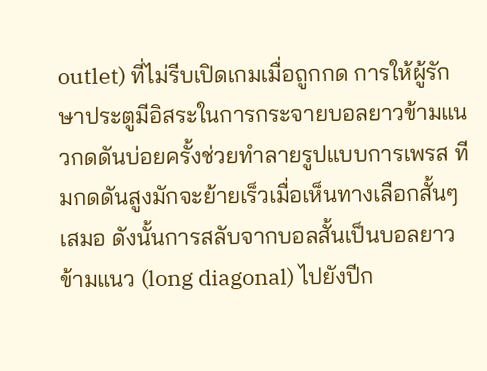outlet) ที่ไม่รีบเปิดเกมเมื่อถูกกด การให้ผู้รักษาประตูมีอิสระในการกระจายบอลยาวข้ามแนวกดดันบ่อยครั้งช่วยทำลายรูปแบบการเพรส ทีมกดดันสูงมักจะย้ายเร็วเมื่อเห็นทางเลือกสั้นๆ เสมอ ดังนั้นการสลับจากบอลสั้นเป็นบอลยาวข้ามแนว (long diagonal) ไปยังปีก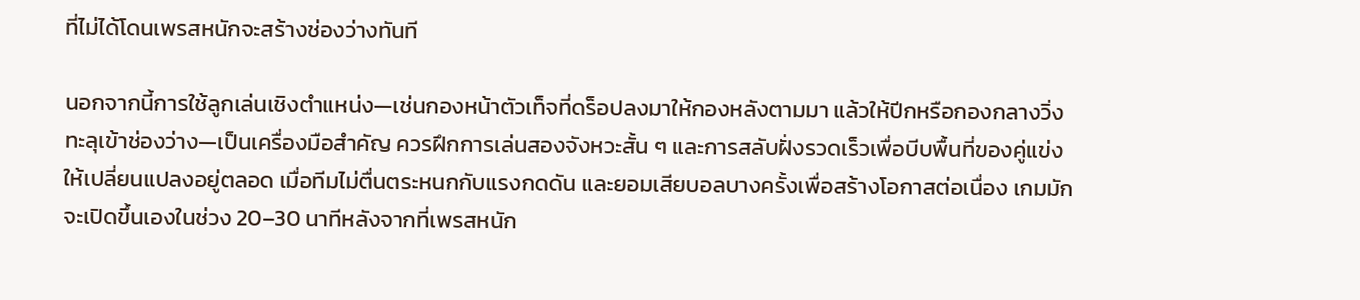ที่ไม่ได้โดนเพรสหนักจะสร้างช่องว่างทันที

นอกจากนี้การใช้ลูกเล่นเชิงตำแหน่ง—เช่นกองหน้าตัวเท็จที่ดร็อปลงมาให้กองหลังตามมา แล้วให้ปีกหรือกองกลางวิ่งทะลุเข้าช่องว่าง—เป็นเครื่องมือสำคัญ ควรฝึกการเล่นสองจังหวะสั้น ๆ และการสลับฝั่งรวดเร็วเพื่อบีบพื้นที่ของคู่แข่งให้เปลี่ยนแปลงอยู่ตลอด เมื่อทีมไม่ตื่นตระหนกกับแรงกดดัน และยอมเสียบอลบางครั้งเพื่อสร้างโอกาสต่อเนื่อง เกมมักจะเปิดขึ้นเองในช่วง 20–30 นาทีหลังจากที่เพรสหนัก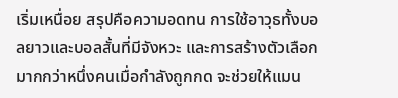เริ่มเหนื่อย สรุปคือความอดทน การใช้อาวุธทั้งบอลยาวและบอลสั้นที่มีจังหวะ และการสร้างตัวเลือกมากกว่าหนึ่งคนเมื่อกำลังถูกกด จะช่วยให้แมน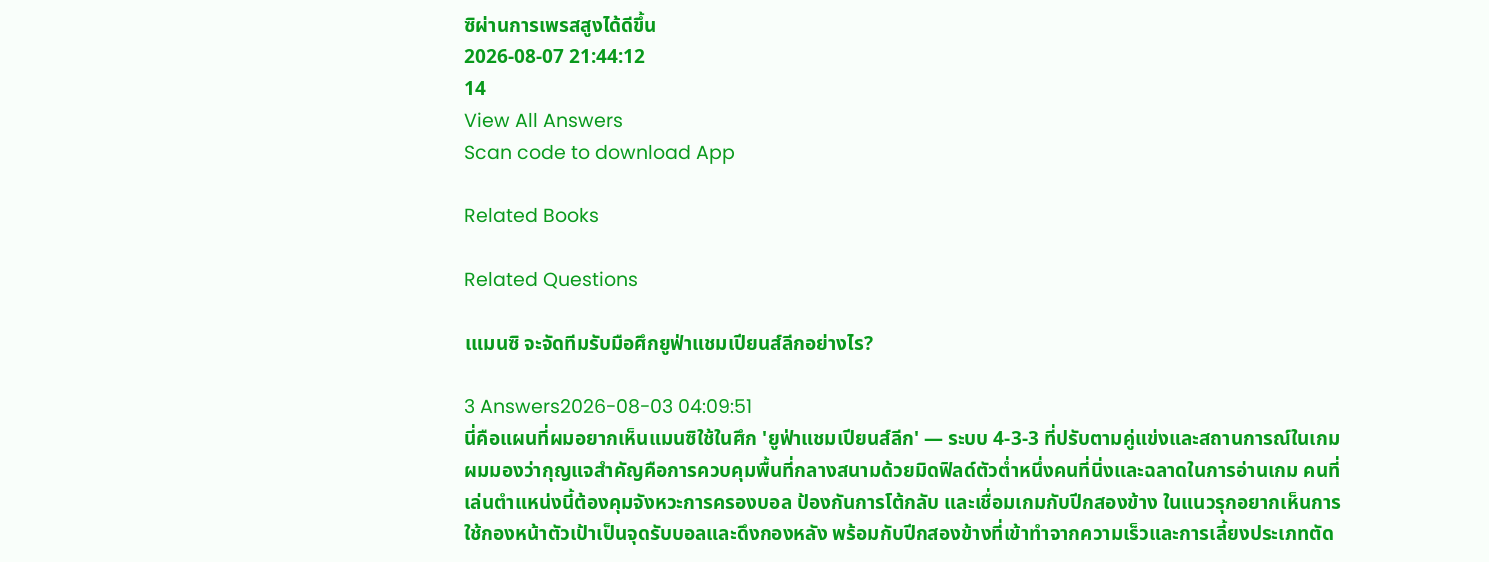ซิผ่านการเพรสสูงได้ดีขึ้น
2026-08-07 21:44:12
14
View All Answers
Scan code to download App

Related Books

Related Questions

เแมนซิ จะจัดทีมรับมือศึกยูฟ่าแชมเปียนส์ลีกอย่างไร?

3 Answers2026-08-03 04:09:51
นี่คือแผนที่ผมอยากเห็นแมนซิใช้ในศึก 'ยูฟ่าแชมเปียนส์ลีก' — ระบบ 4-3-3 ที่ปรับตามคู่แข่งและสถานการณ์ในเกม ผมมองว่ากุญแจสำคัญคือการควบคุมพื้นที่กลางสนามด้วยมิดฟิลด์ตัวต่ำหนึ่งคนที่นิ่งและฉลาดในการอ่านเกม คนที่เล่นตำแหน่งนี้ต้องคุมจังหวะการครองบอล ป้องกันการโต้กลับ และเชื่อมเกมกับปีกสองข้าง ในแนวรุกอยากเห็นการใช้กองหน้าตัวเป้าเป็นจุดรับบอลและดึงกองหลัง พร้อมกับปีกสองข้างที่เข้าทำจากความเร็วและการเลี้ยงประเภทตัด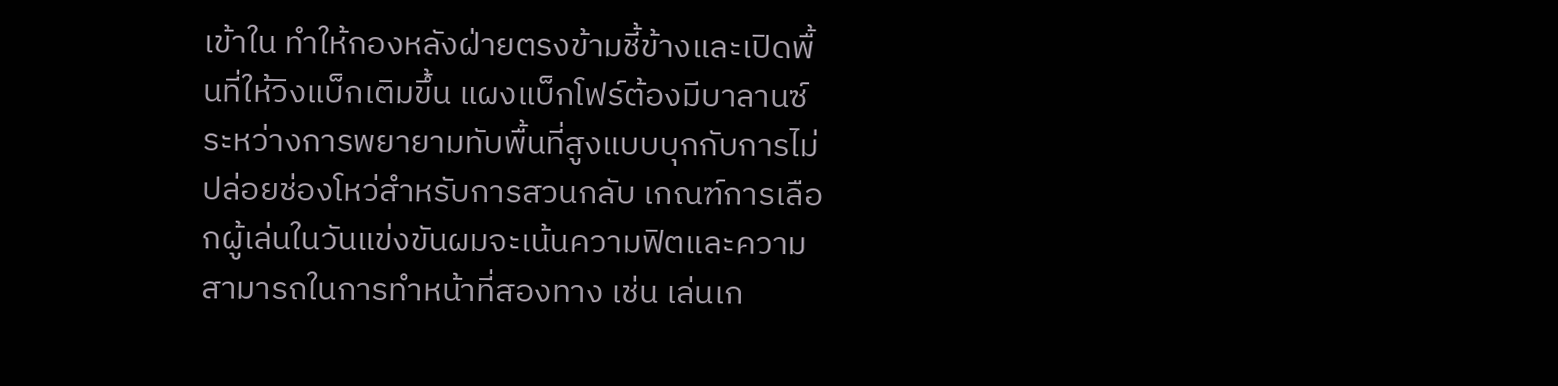เข้าใน ทำให้กองหลังฝ่ายตรงข้ามชี้ข้างและเปิดพื้นที่ให้วิงแบ็กเติมขึ้น แผงแบ็กโฟร์ต้องมีบาลานซ์ระหว่างการพยายามทับพื้นที่สูงแบบบุกกับการไม่ปล่อยช่องโหว่สำหรับการสวนกลับ เกณฑ์การเลือกผู้เล่นในวันแข่งขันผมจะเน้นความฟิตและความสามารถในการทำหน้าที่สองทาง เช่น เล่นเก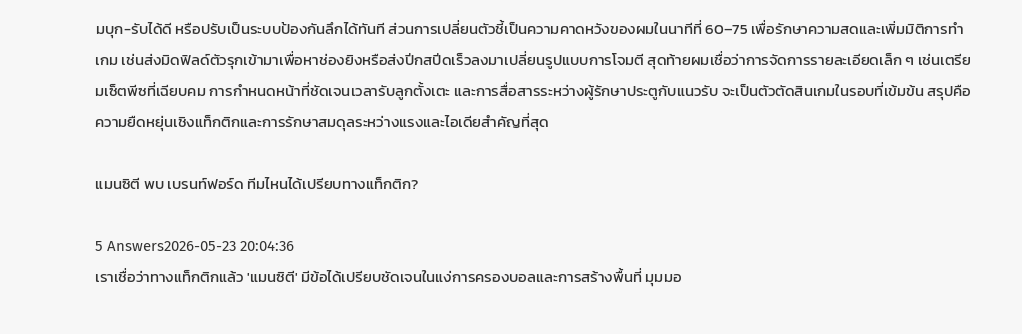มบุก-รับได้ดี หรือปรับเป็นระบบป้องกันลึกได้ทันที ส่วนการเปลี่ยนตัวชี้เป็นความคาดหวังของผมในนาทีที่ 60–75 เพื่อรักษาความสดและเพิ่มมิติการทำเกม เช่นส่งมิดฟิลด์ตัวรุกเข้ามาเพื่อหาช่องยิงหรือส่งปีกสปีดเร็วลงมาเปลี่ยนรูปแบบการโจมตี สุดท้ายผมเชื่อว่าการจัดการรายละเอียดเล็ก ๆ เช่นเตรียมเซ็ตพีซที่เฉียบคม การกำหนดหน้าที่ชัดเจนเวลารับลูกตั้งเตะ และการสื่อสารระหว่างผู้รักษาประตูกับแนวรับ จะเป็นตัวตัดสินเกมในรอบที่เข้มข้น สรุปคือความยืดหยุ่นเชิงแท็กติกและการรักษาสมดุลระหว่างแรงและไอเดียสำคัญที่สุด

แมนซิตี พบ เบรนท์ฟอร์ด ทีมไหนได้เปรียบทางแท็กติก?

5 Answers2026-05-23 20:04:36
เราเชื่อว่าทางแท็กติกแล้ว 'แมนซิตี' มีข้อได้เปรียบชัดเจนในแง่การครองบอลและการสร้างพื้นที่ มุมมอ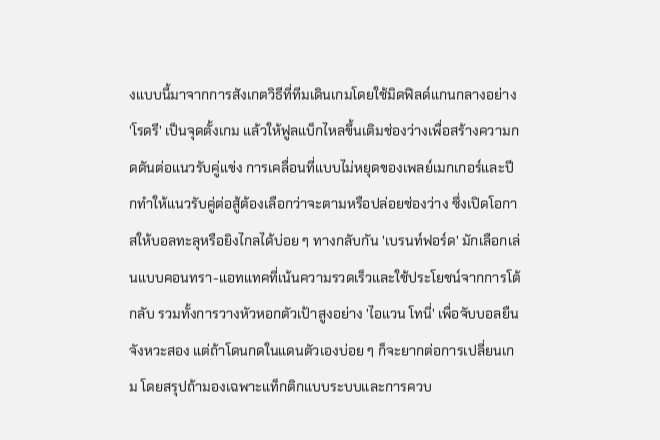งแบบนี้มาจากการสังเกตวิธีที่ทีมเดินเกมโดยใช้มิดฟิลด์แกนกลางอย่าง 'โรดรี' เป็นจุดตั้งเกม แล้วให้ฟูลแบ็กไหลขึ้นเติมช่องว่างเพื่อสร้างความกดดันต่อแนวรับคู่แข่ง การเคลื่อนที่แบบไม่หยุดของเพลย์เมกเกอร์และปีกทำให้แนวรับคู่ต่อสู้ต้องเลือกว่าจะตามหรือปล่อยช่องว่าง ซึ่งเปิดโอกาสให้บอลทะลุหรือยิงไกลได้บ่อย ๆ ทางกลับกัน 'เบรนท์ฟอร์ด' มักเลือกเล่นแบบคอนทรา-แอทแทคที่เน้นความรวดเร็วและใช้ประโยชน์จากการโต้กลับ รวมทั้งการวางหัวหอกตัวเป้าสูงอย่าง 'ไอแวน โทนี่' เพื่อจับบอลยืนจังหวะสอง แต่ถ้าโดนกดในแดนตัวเองบ่อย ๆ ก็จะยากต่อการเปลี่ยนเกม โดยสรุปถ้ามองเฉพาะแท็กติกแบบระบบและการควบ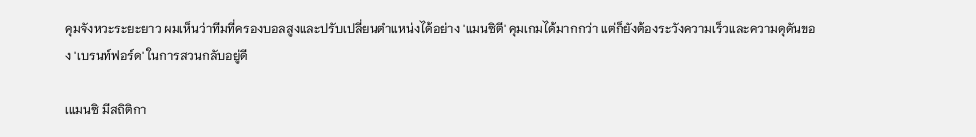คุมจังหวะระยะยาว ผมเห็นว่าทีมที่ครองบอลสูงและปรับเปลี่ยนตำแหน่งได้อย่าง 'แมนซิตี' คุมเกมได้มากกว่า แต่ก็ยังต้องระวังความเร็วและความดุดันของ 'เบรนท์ฟอร์ด' ในการสวนกลับอยู่ดี

เแมนซิ มีสถิติกา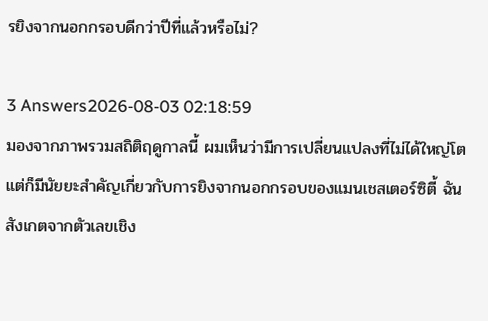รยิงจากนอกกรอบดีกว่าปีที่แล้วหรือไม่?

3 Answers2026-08-03 02:18:59
มองจากภาพรวมสถิติฤดูกาลนี้ ผมเห็นว่ามีการเปลี่ยนแปลงที่ไม่ได้ใหญ่โตแต่ก็มีนัยยะสำคัญเกี่ยวกับการยิงจากนอกกรอบของแมนเชสเตอร์ซิตี้ ฉันสังเกตจากตัวเลขเชิง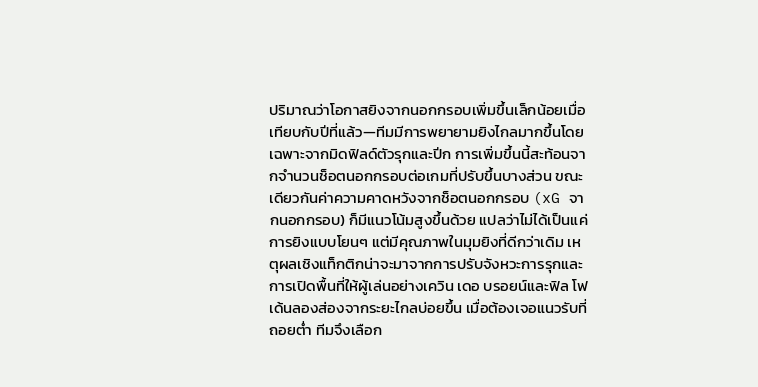ปริมาณว่าโอกาสยิงจากนอกกรอบเพิ่มขึ้นเล็กน้อยเมื่อเทียบกับปีที่แล้ว—ทีมมีการพยายามยิงไกลมากขึ้นโดยเฉพาะจากมิดฟิลด์ตัวรุกและปีก การเพิ่มขึ้นนี้สะท้อนจากจำนวนช็อตนอกกรอบต่อเกมที่ปรับขึ้นบางส่วน ขณะเดียวกันค่าความคาดหวังจากช็อตนอกกรอบ (xG จากนอกกรอบ) ก็มีแนวโน้มสูงขึ้นด้วย แปลว่าไม่ได้เป็นแค่การยิงแบบโยนๆ แต่มีคุณภาพในมุมยิงที่ดีกว่าเดิม เหตุผลเชิงแท็กติกน่าจะมาจากการปรับจังหวะการรุกและการเปิดพื้นที่ให้ผู้เล่นอย่างเควิน เดอ บรอยน์และฟิล โฟเด้นลองส่องจากระยะไกลบ่อยขึ้น เมื่อต้องเจอแนวรับที่ถอยต่ำ ทีมจึงเลือก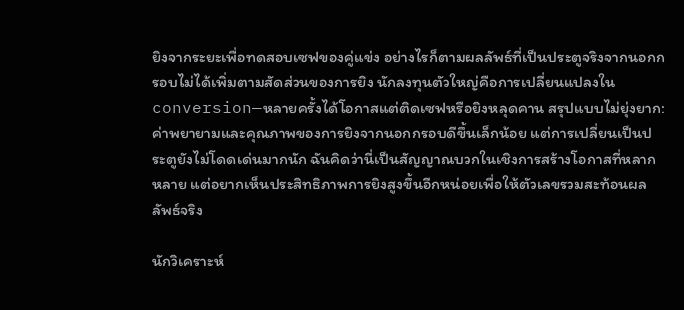ยิงจากระยะเพื่อทดสอบเซฟของคู่แข่ง อย่างไรก็ตามผลลัพธ์ที่เป็นประตูจริงจากนอกกรอบไม่ได้เพิ่มตามสัดส่วนของการยิง นักลงทุนตัวใหญ่คือการเปลี่ยนแปลงใน conversion—หลายครั้งได้โอกาสแต่ติดเซฟหรือยิงหลุดคาน สรุปแบบไม่ยุ่งยาก: ค่าพยายามและคุณภาพของการยิงจากนอกกรอบดีขึ้นเล็กน้อย แต่การเปลี่ยนเป็นประตูยังไม่โดดเด่นมากนัก ฉันคิดว่านี่เป็นสัญญาณบวกในเชิงการสร้างโอกาสที่หลากหลาย แต่อยากเห็นประสิทธิภาพการยิงสูงขึ้นอีกหน่อยเพื่อให้ตัวเลขรวมสะท้อนผลลัพธ์จริง

นักวิเคราะห์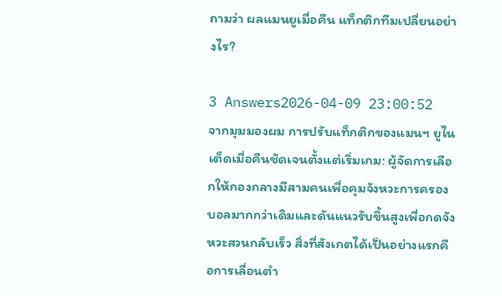ถามว่า ผลแมนยูเมื่อคืน แท็กติกทีมเปลี่ยนอย่างไร?

3 Answers2026-04-09 23:00:52
จากมุมมองผม การปรับแท็กติกของแมนฯ ยูไนเต็ดเมื่อคืนชัดเจนตั้งแต่เริ่มเกม: ผู้จัดการเลือกให้กองกลางมีสามคนเพื่อคุมจังหวะการครองบอลมากกว่าเดิมและดันแนวรับขึ้นสูงเพื่อกดจังหวะสวนกลับเร็ว สิ่งที่สังเกตได้เป็นอย่างแรกคือการเลื่อนตำ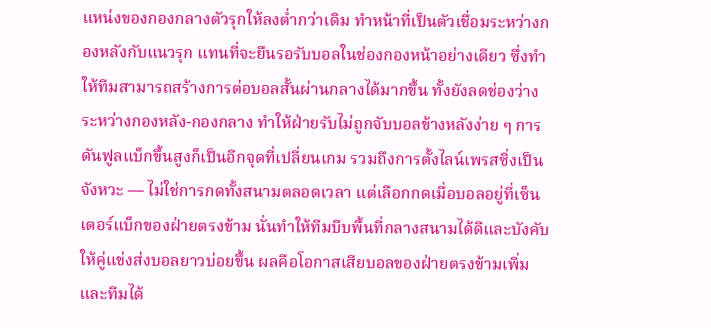แหน่งของกองกลางตัวรุกให้ลงต่ำกว่าเดิม ทำหน้าที่เป็นตัวเชื่อมระหว่างกองหลังกับแนวรุก แทนที่จะยืนรอรับบอลในช่องกองหน้าอย่างเดียว ซึ่งทำให้ทีมสามารถสร้างการต่อบอลสั้นผ่านกลางได้มากขึ้น ทั้งยังลดช่องว่างระหว่างกองหลัง-กองกลาง ทำให้ฝ่ายรับไม่ถูกจับบอลข้างหลังง่าย ๆ การดันฟูลแบ็กขึ้นสูงก็เป็นอีกจุดที่เปลี่ยนเกม รวมถึงการตั้งไลน์เพรสซิ่งเป็นจังหวะ — ไม่ใช่การกดทั้งสนามตลอดเวลา แต่เลือกกดเมื่อบอลอยู่ที่เซ็นเตอร์แบ็กของฝ่ายตรงข้าม นั่นทำให้ทีมบีบพื้นที่กลางสนามได้ดีและบังคับให้คู่แข่งส่งบอลยาวบ่อยขึ้น ผลคือโอกาสเสียบอลของฝ่ายตรงข้ามเพิ่มและทีมได้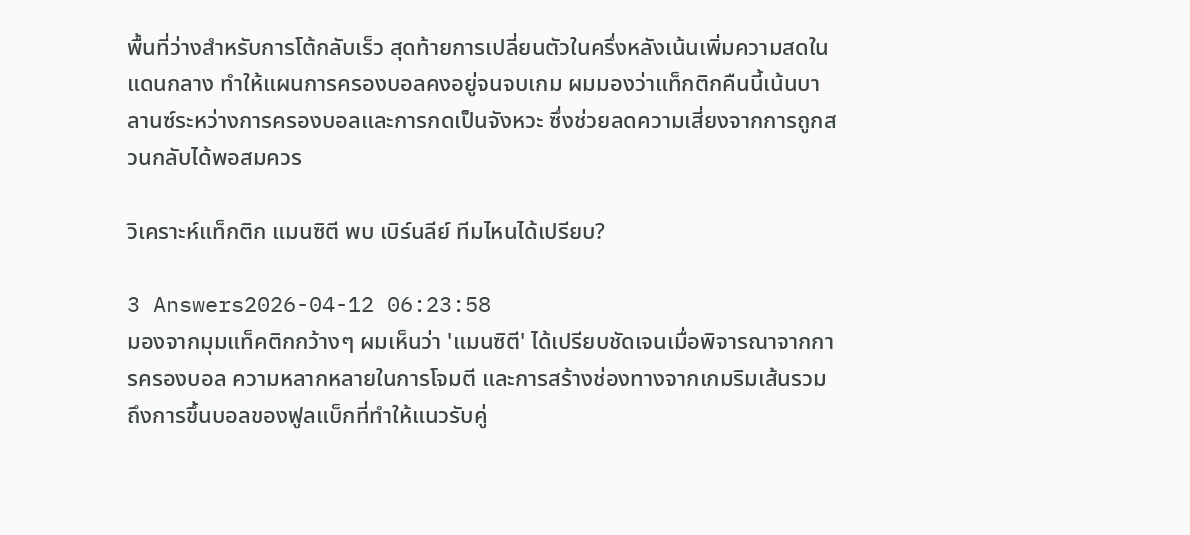พื้นที่ว่างสำหรับการโต้กลับเร็ว สุดท้ายการเปลี่ยนตัวในครึ่งหลังเน้นเพิ่มความสดในแดนกลาง ทำให้แผนการครองบอลคงอยู่จนจบเกม ผมมองว่าแท็กติกคืนนี้เน้นบาลานซ์ระหว่างการครองบอลและการกดเป็นจังหวะ ซึ่งช่วยลดความเสี่ยงจากการถูกสวนกลับได้พอสมควร

วิเคราะห์แท็กติก แมนซิตี พบ เบิร์นลีย์ ทีมไหนได้เปรียบ?

3 Answers2026-04-12 06:23:58
มองจากมุมแท็คติกกว้างๆ ผมเห็นว่า 'แมนซิตี' ได้เปรียบชัดเจนเมื่อพิจารณาจากการครองบอล ความหลากหลายในการโจมตี และการสร้างช่องทางจากเกมริมเส้นรวมถึงการขึ้นบอลของฟูลแบ็กที่ทำให้แนวรับคู่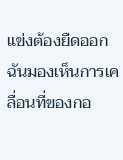แข่งต้องยืดออก ฉันมองเห็นการเคลื่อนที่ของกอ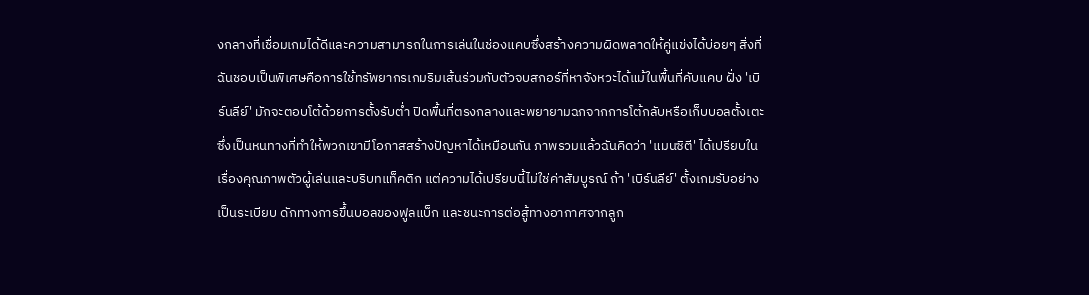งกลางที่เชื่อมเกมได้ดีและความสามารถในการเล่นในช่องแคบซึ่งสร้างความผิดพลาดให้คู่แข่งได้บ่อยๆ สิ่งที่ฉันชอบเป็นพิเศษคือการใช้ทรัพยากรเกมริมเส้นร่วมกับตัวจบสกอร์ที่หาจังหวะได้แม้ในพื้นที่คับแคบ ฝั่ง 'เบิร์นลีย์' มักจะตอบโต้ด้วยการตั้งรับต่ำ ปิดพื้นที่ตรงกลางและพยายามฉกจากการโต้กลับหรือเก็บบอลตั้งเตะซึ่งเป็นหนทางที่ทำให้พวกเขามีโอกาสสร้างปัญหาได้เหมือนกัน ภาพรวมแล้วฉันคิดว่า 'แมนซิตี' ได้เปรียบในเรื่องคุณภาพตัวผู้เล่นและบริบทแท็คติก แต่ความได้เปรียบนี้ไม่ใช่ค่าสัมบูรณ์ ถ้า 'เบิร์นลีย์' ตั้งเกมรับอย่างเป็นระเบียบ ดักทางการขึ้นบอลของฟูลแบ็ก และชนะการต่อสู้ทางอากาศจากลูก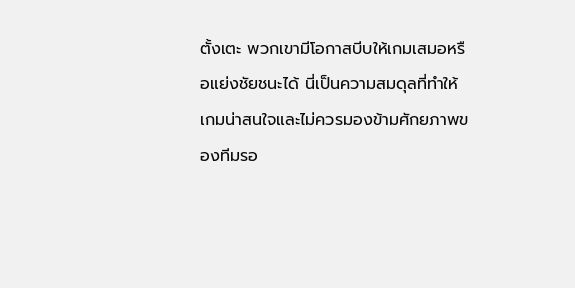ตั้งเตะ พวกเขามีโอกาสบีบให้เกมเสมอหรือแย่งชัยชนะได้ นี่เป็นความสมดุลที่ทำให้เกมน่าสนใจและไม่ควรมองข้ามศักยภาพของทีมรอ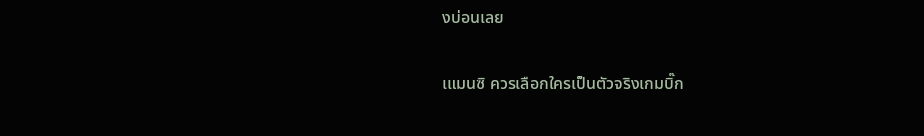งบ่อนเลย

เแมนซิ ควรเลือกใครเป็นตัวจริงเกมบิ๊ก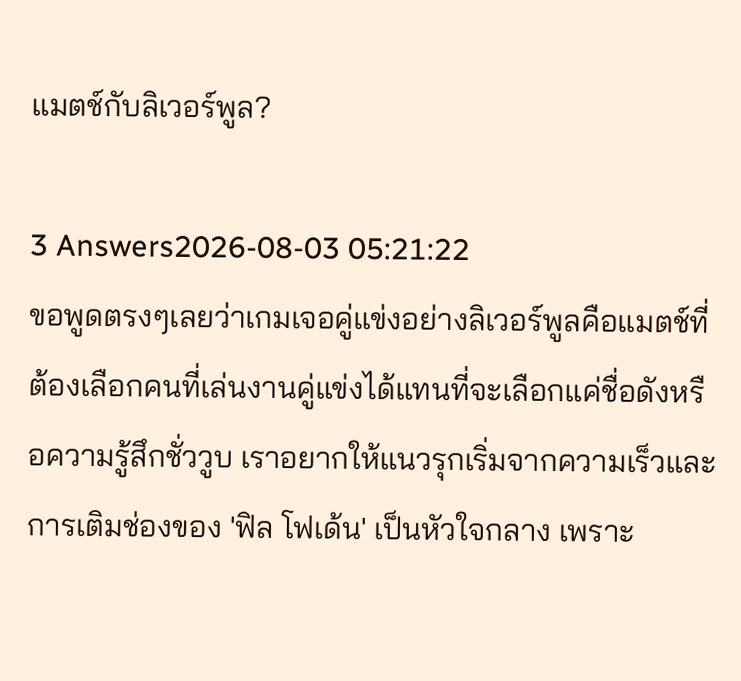แมตช์กับลิเวอร์พูล?

3 Answers2026-08-03 05:21:22
ขอพูดตรงๆเลยว่าเกมเจอคู่แข่งอย่างลิเวอร์พูลคือแมตช์ที่ต้องเลือกคนที่เล่นงานคู่แข่งได้แทนที่จะเลือกแค่ชื่อดังหรือความรู้สึกชั่ววูบ เราอยากให้แนวรุกเริ่มจากความเร็วและการเติมช่องของ 'ฟิล โฟเด้น' เป็นหัวใจกลาง เพราะ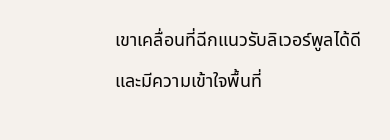เขาเคลื่อนที่ฉีกแนวรับลิเวอร์พูลได้ดีและมีความเข้าใจพื้นที่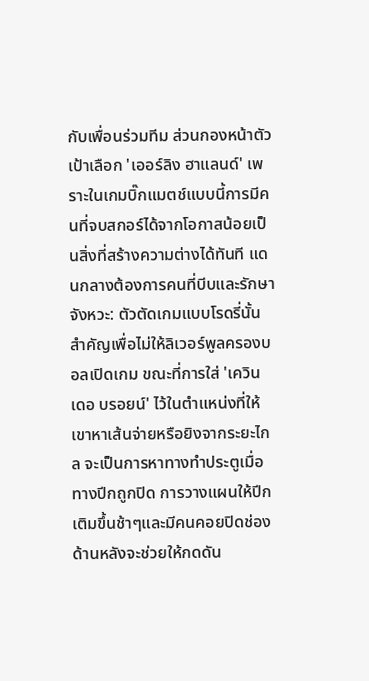กับเพื่อนร่วมทีม ส่วนกองหน้าตัวเป้าเลือก 'เออร์ลิง ฮาแลนด์' เพราะในเกมบิ๊กแมตช์แบบนี้การมีคนที่จบสกอร์ได้จากโอกาสน้อยเป็นสิ่งที่สร้างความต่างได้ทันที แดนกลางต้องการคนที่บีบและรักษาจังหวะ: ตัวตัดเกมแบบโรดรี่นั้นสำคัญเพื่อไม่ให้ลิเวอร์พูลครองบอลเปิดเกม ขณะที่การใส่ 'เควิน เดอ บรอยน์' ไว้ในตำแหน่งที่ให้เขาหาเส้นจ่ายหรือยิงจากระยะไกล จะเป็นการหาทางทำประตูเมื่อทางปีกถูกปิด การวางแผนให้ปีกเติมขึ้นช้าๆและมีคนคอยปิดช่องด้านหลังจะช่วยให้กดดัน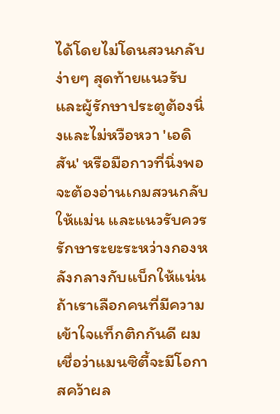ได้โดยไม่โดนสวนกลับง่ายๆ สุดท้ายแนวรับและผู้รักษาประตูต้องนิ่งและไม่หวือหวา 'เอดิสัน' หรือมือกาวที่นิ่งพอ จะต้องอ่านเกมสวนกลับให้แม่น และแนวรับควรรักษาระยะระหว่างกองหลังกลางกับแบ็กให้แน่น ถ้าเราเลือกคนที่มีความเข้าใจแท็กติกกันดี ผมเชื่อว่าแมนซิตี้จะมีโอกาสคว้าผล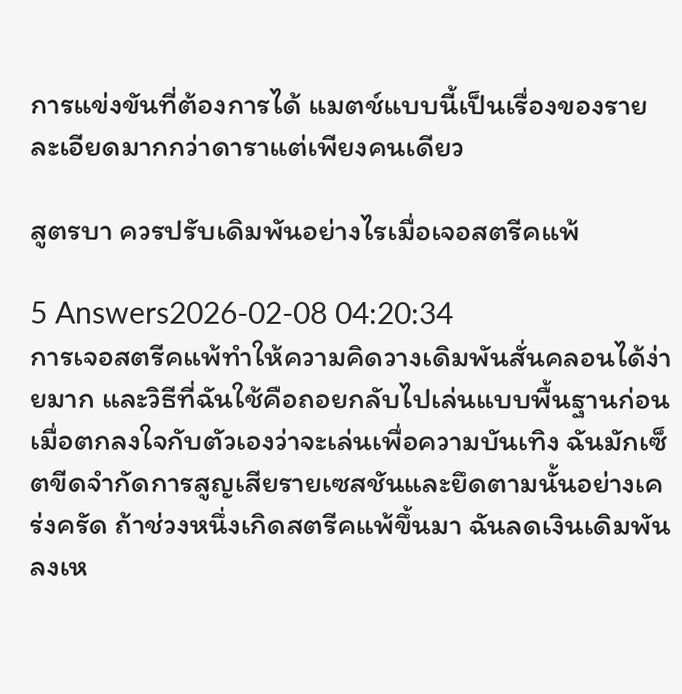การแข่งขันที่ต้องการได้ แมตช์แบบนี้เป็นเรื่องของรายละเอียดมากกว่าดาราแต่เพียงคนเดียว

สูตรบา ควรปรับเดิมพันอย่างไรเมื่อเจอสตรีคแพ้

5 Answers2026-02-08 04:20:34
การเจอสตรีคแพ้ทำให้ความคิดวางเดิมพันสั่นคลอนได้ง่ายมาก และวิธีที่ฉันใช้คือถอยกลับไปเล่นแบบพื้นฐานก่อน เมื่อตกลงใจกับตัวเองว่าจะเล่นเพื่อความบันเทิง ฉันมักเซ็ตขีดจำกัดการสูญเสียรายเซสชันและยึดตามนั้นอย่างเคร่งครัด ถ้าช่วงหนึ่งเกิดสตรีคแพ้ขึ้นมา ฉันลดเงินเดิมพันลงเห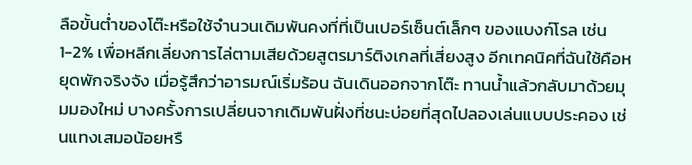ลือขั้นต่ำของโต๊ะหรือใช้จำนวนเดิมพันคงที่ที่เป็นเปอร์เซ็นต์เล็กๆ ของแบงก์โรล เช่น 1-2% เพื่อหลีกเลี่ยงการไล่ตามเสียด้วยสูตรมาร์ติงเกลที่เสี่ยงสูง อีกเทคนิคที่ฉันใช้คือหยุดพักจริงจัง เมื่อรู้สึกว่าอารมณ์เริ่มร้อน ฉันเดินออกจากโต๊ะ ทานน้ำแล้วกลับมาด้วยมุมมองใหม่ บางครั้งการเปลี่ยนจากเดิมพันฝั่งที่ชนะบ่อยที่สุดไปลองเล่นแบบประคอง เช่นแทงเสมอน้อยหรื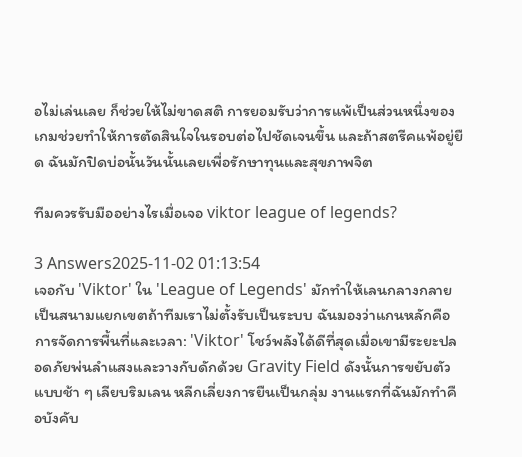อไม่เล่นเลย ก็ช่วยให้ไม่ขาดสติ การยอมรับว่าการแพ้เป็นส่วนหนึ่งของเกมช่วยทำให้การตัดสินใจในรอบต่อไปชัดเจนขึ้น และถ้าสตรีคแพ้อยู่ยืด ฉันมักปิดบ่อนั้นวันนั้นเลยเพื่อรักษาทุนและสุขภาพจิต

ทีมควรรับมืออย่างไรเมื่อเจอ viktor league of legends?

3 Answers2025-11-02 01:13:54
เจอกับ 'Viktor' ใน 'League of Legends' มักทำให้เลนกลางกลายเป็นสนามแยกเขตถ้าทีมเราไม่ตั้งรับเป็นระบบ ฉันมองว่าแกนหลักคือการจัดการพื้นที่และเวลา: 'Viktor' โชว์พลังได้ดีที่สุดเมื่อเขามีระยะปลอดภัยพ่นลำแสงและวางกับดักด้วย Gravity Field ดังนั้นการขยับตัวแบบช้า ๆ เลียบริมเลน หลีกเลี่ยงการยืนเป็นกลุ่ม งานแรกที่ฉันมักทำคือบังคับ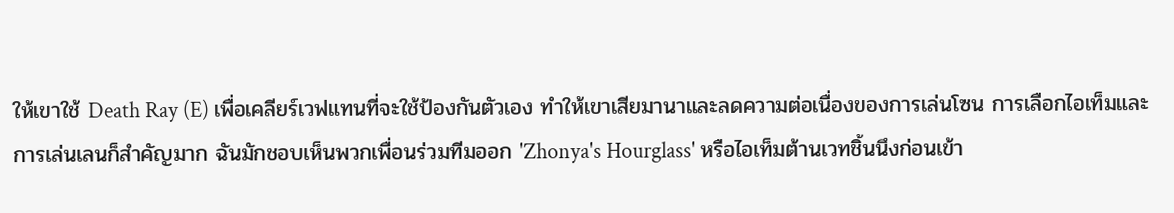ให้เขาใช้ Death Ray (E) เพื่อเคลียร์เวฟแทนที่จะใช้ป้องกันตัวเอง ทำให้เขาเสียมานาและลดความต่อเนื่องของการเล่นโซน การเลือกไอเท็มและการเล่นเลนก็สำคัญมาก ฉันมักชอบเห็นพวกเพื่อนร่วมทีมออก 'Zhonya's Hourglass' หรือไอเท็มต้านเวทชิ้นนึงก่อนเข้า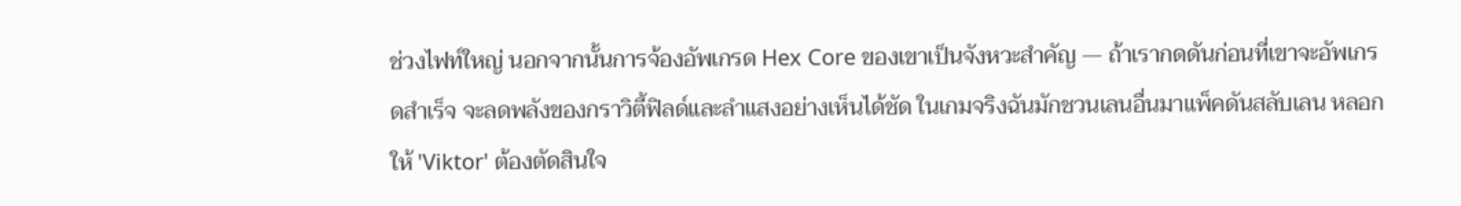ช่วงไฟท์ใหญ่ นอกจากนั้นการจ้องอัพเกรด Hex Core ของเขาเป็นจังหวะสำคัญ — ถ้าเรากดดันก่อนที่เขาจะอัพเกรดสำเร็จ จะลดพลังของกราวิตี้ฟิลด์และลำแสงอย่างเห็นได้ชัด ในเกมจริงฉันมักชวนเลนอื่นมาแพ็คดันสลับเลน หลอกให้ 'Viktor' ต้องตัดสินใจ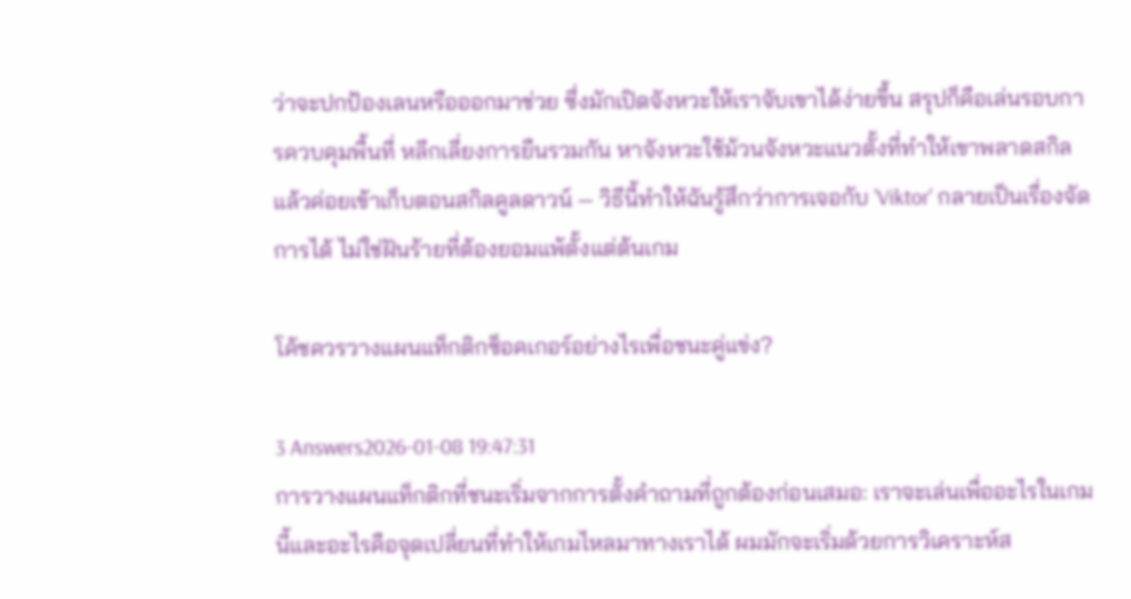ว่าจะปกป้องเลนหรือออกมาช่วย ซึ่งมักเปิดจังหวะให้เราจับเขาได้ง่ายขึ้น สรุปก็คือเล่นรอบการควบคุมพื้นที่ หลีกเลี่ยงการยืนรวมกัน หาจังหวะใช้ม้วนจังหวะแนวตั้งที่ทำให้เขาพลาดสกิล แล้วค่อยเข้าเก็บตอนสกิลคูลดาวน์ — วิธีนี้ทำให้ฉันรู้สึกว่าการเจอกับ 'Viktor' กลายเป็นเรื่องจัดการได้ ไม่ใช่ฝันร้ายที่ต้องยอมแพ้ตั้งแต่ต้นเกม

โค้ชควรวางแผนแท็กติกซ็อคเกอร์อย่างไรเพื่อชนะคู่แข่ง?

3 Answers2026-01-08 19:47:31
การวางแผนแท็กติกที่ชนะเริ่มจากการตั้งคำถามที่ถูกต้องก่อนเสมอ: เราจะเล่นเพื่ออะไรในเกมนี้และอะไรคือจุดเปลี่ยนที่ทำให้เกมไหลมาทางเราได้ ผมมักจะเริ่มด้วยการวิเคราะห์ส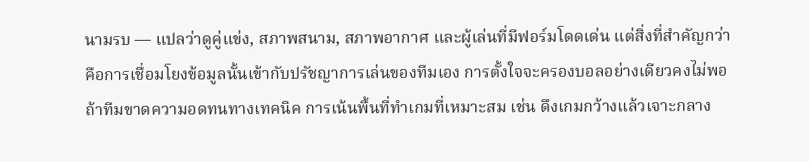นามรบ — แปลว่าดูคู่แข่ง, สภาพสนาม, สภาพอากาศ และผู้เล่นที่มีฟอร์มโดดเด่น แต่สิ่งที่สำคัญกว่าคือการเชื่อมโยงข้อมูลนั้นเข้ากับปรัชญาการเล่นของทีมเอง การตั้งใจจะครองบอลอย่างเดียวคงไม่พอ ถ้าทีมขาดความอดทนทางเทคนิค การเน้นพื้นที่ทำเกมที่เหมาะสม เช่น ดึงเกมกว้างแล้วเจาะกลาง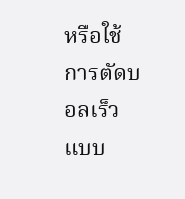หรือใช้การตัดบอลเร็วแบบ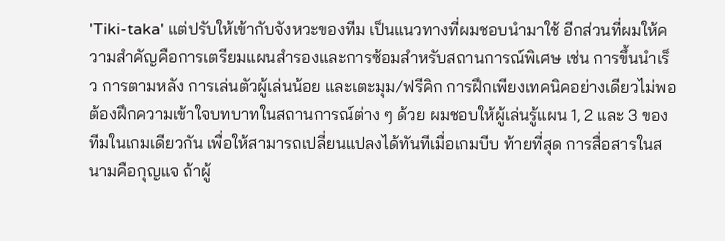'Tiki-taka' แต่ปรับให้เข้ากับจังหวะของทีม เป็นแนวทางที่ผมชอบนำมาใช้ อีกส่วนที่ผมให้ความสำคัญคือการเตรียมแผนสำรองและการซ้อมสำหรับสถานการณ์พิเศษ เช่น การขึ้นนำเร็ว การตามหลัง การเล่นตัวผู้เล่นน้อย และเตะมุม/ฟรีคิก การฝึกเพียงเทคนิคอย่างเดียวไม่พอ ต้องฝึกความเข้าใจบทบาทในสถานการณ์ต่าง ๆ ด้วย ผมชอบให้ผู้เล่นรู้แผน 1, 2 และ 3 ของทีมในเกมเดียวกัน เพื่อให้สามารถเปลี่ยนแปลงได้ทันทีเมื่อเกมบีบ ท้ายที่สุด การสื่อสารในสนามคือกุญแจ ถ้าผู้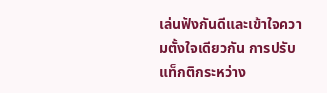เล่นฟังกันดีและเข้าใจความตั้งใจเดียวกัน การปรับแท็กติกระหว่าง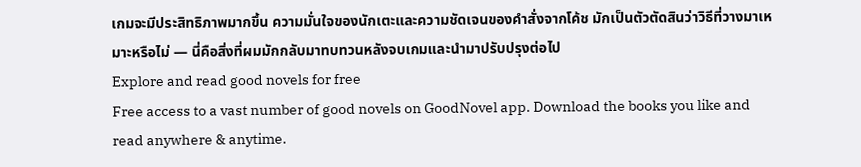เกมจะมีประสิทธิภาพมากขึ้น ความมั่นใจของนักเตะและความชัดเจนของคำสั่งจากโค้ช มักเป็นตัวตัดสินว่าวิธีที่วางมาเหมาะหรือไม่ — นี่คือสิ่งที่ผมมักกลับมาทบทวนหลังจบเกมและนำมาปรับปรุงต่อไป
Explore and read good novels for free
Free access to a vast number of good novels on GoodNovel app. Download the books you like and read anywhere & anytime.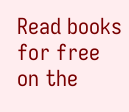Read books for free on the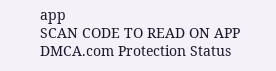app
SCAN CODE TO READ ON APP
DMCA.com Protection Status